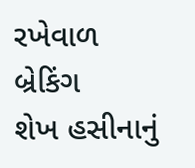રખેવાળ
બ્રેકિંગ
શેખ હસીનાનું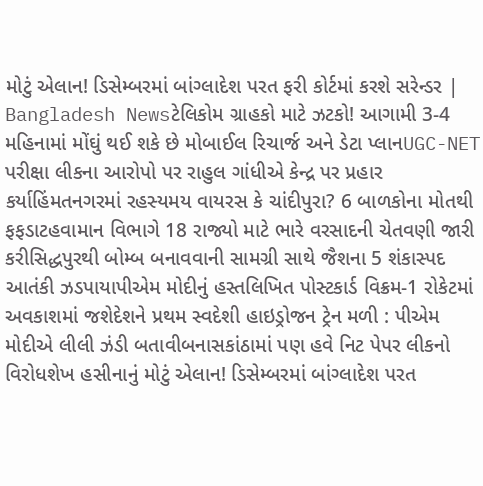મોટું એલાન! ડિસેમ્બરમાં બાંગ્લાદેશ પરત ફરી કોર્ટમાં કરશે સરેન્ડર | Bangladesh Newsટેલિકોમ ગ્રાહકો માટે ઝટકો! આગામી 3-4 મહિનામાં મોંઘું થઈ શકે છે મોબાઈલ રિચાર્જ અને ડેટા પ્લાનUGC-NET પરીક્ષા લીકના આરોપો પર રાહુલ ગાંધીએ કેન્દ્ર પર પ્રહાર કર્યાહિંમતનગરમાં રહસ્યમય વાયરસ કે ચાંદીપુરા? 6 બાળકોના મોતથી ફફડાટહવામાન વિભાગે 18 રાજ્યો માટે ભારે વરસાદની ચેતવણી જારી કરીસિદ્ધપુરથી બોમ્બ બનાવવાની સામગ્રી સાથે જૈશના 5 શંકાસ્પદ આતંકી ઝડપાયાપીએમ મોદીનું હસ્તલિખિત પોસ્ટકાર્ડ વિક્રમ-1 રોકેટમાં અવકાશમાં જશેદેશને પ્રથમ સ્વદેશી હાઇડ્રોજન ટ્રેન મળી : પીએમ મોદીએ લીલી ઝંડી બતાવીબનાસકાંઠામાં પણ હવે નિટ પેપર લીકનો વિરોધશેખ હસીનાનું મોટું એલાન! ડિસેમ્બરમાં બાંગ્લાદેશ પરત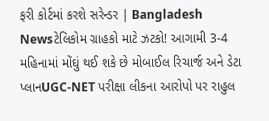ફરી કોર્ટમાં કરશે સરેન્ડર | Bangladesh Newsટેલિકોમ ગ્રાહકો માટે ઝટકો! આગામી 3-4 મહિનામાં મોંઘું થઈ શકે છે મોબાઈલ રિચાર્જ અને ડેટા પ્લાનUGC-NET પરીક્ષા લીકના આરોપો પર રાહુલ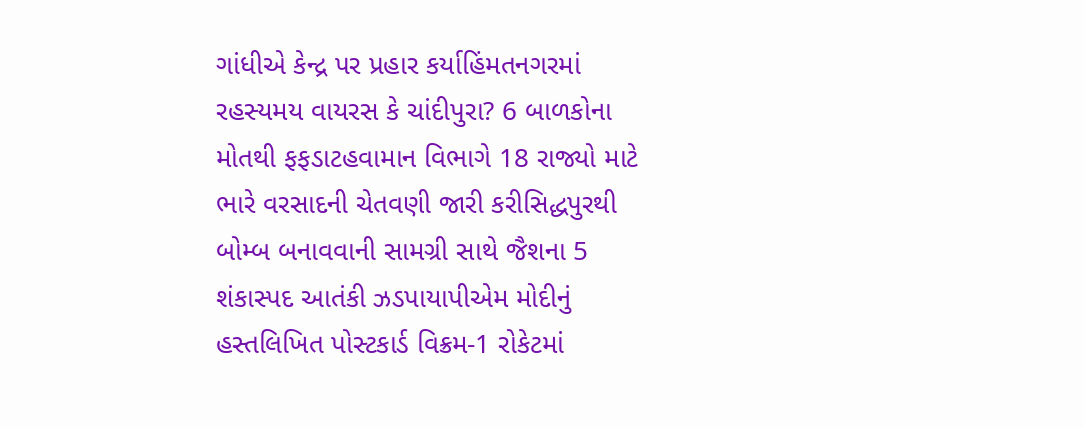ગાંધીએ કેન્દ્ર પર પ્રહાર કર્યાહિંમતનગરમાં રહસ્યમય વાયરસ કે ચાંદીપુરા? 6 બાળકોના મોતથી ફફડાટહવામાન વિભાગે 18 રાજ્યો માટે ભારે વરસાદની ચેતવણી જારી કરીસિદ્ધપુરથી બોમ્બ બનાવવાની સામગ્રી સાથે જૈશના 5 શંકાસ્પદ આતંકી ઝડપાયાપીએમ મોદીનું હસ્તલિખિત પોસ્ટકાર્ડ વિક્રમ-1 રોકેટમાં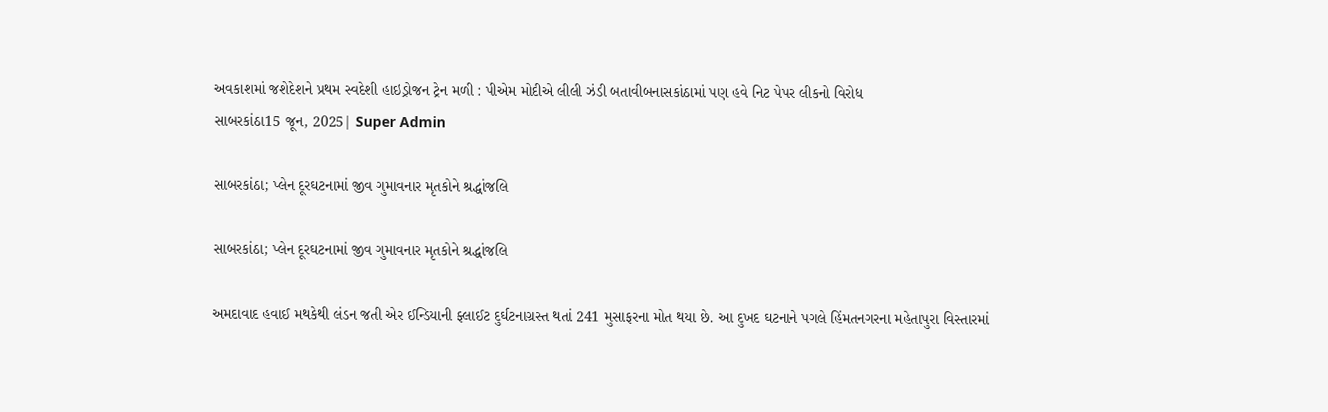અવકાશમાં જશેદેશને પ્રથમ સ્વદેશી હાઇડ્રોજન ટ્રેન મળી : પીએમ મોદીએ લીલી ઝંડી બતાવીબનાસકાંઠામાં પણ હવે નિટ પેપર લીકનો વિરોધ
સાબરકાંઠા15 જૂન, 2025| Super Admin

સાબરકાંઠા; પ્લેન દૂરઘટનામાં જીવ ગુમાવનાર મૃતકોને શ્રદ્ધાંજલિ

સાબરકાંઠા; પ્લેન દૂરઘટનામાં જીવ ગુમાવનાર મૃતકોને શ્રદ્ધાંજલિ

અમદાવાદ હવાઈ મથકેથી લંડન જતી એર ઈન્ડિયાની ફ્લાઈટ દુર્ઘટનાગ્રસ્ત થતાં 241 મુસાફરના મોત થયા છે. આ દુખદ ઘટનાને પગલે હિંમતનગરના મહેતાપુરા વિસ્તારમાં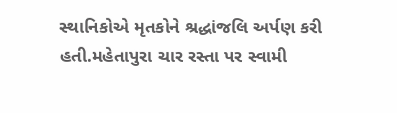સ્થાનિકોએ મૃતકોને શ્રદ્ધાંજલિ અર્પણ કરી હતી.મહેતાપુરા ચાર રસ્તા પર સ્વામી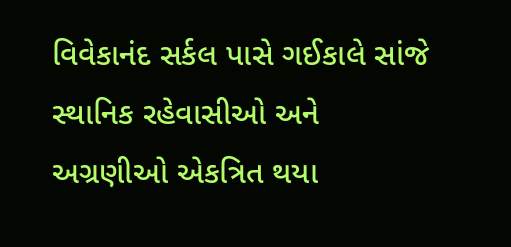વિવેકાનંદ સર્કલ પાસે ગઈકાલે સાંજે સ્થાનિક રહેવાસીઓ અને અગ્રણીઓ એકત્રિત થયા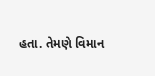હતા. તેમણે વિમાન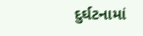દુર્ઘટનામાં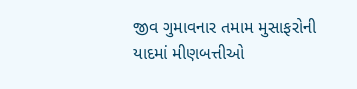જીવ ગુમાવનાર તમામ મુસાફરોની યાદમાં મીણબત્તીઓ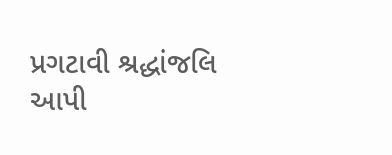પ્રગટાવી શ્રદ્ધાંજલિ આપી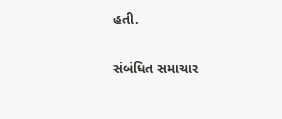હતી.

સંબંધિત સમાચાર